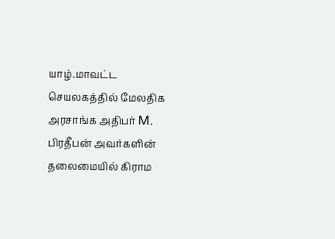யாழ்.மாவட்ட செயலகத்தில் மேலதிக அரசாங்க அதிபர் M. பிரதீபன் அவர்களின் தலைமையில் கிராம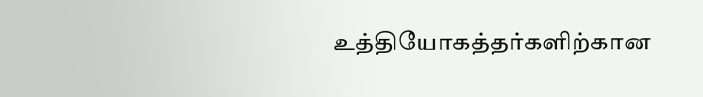உத்தியோகத்தர்களிற்கான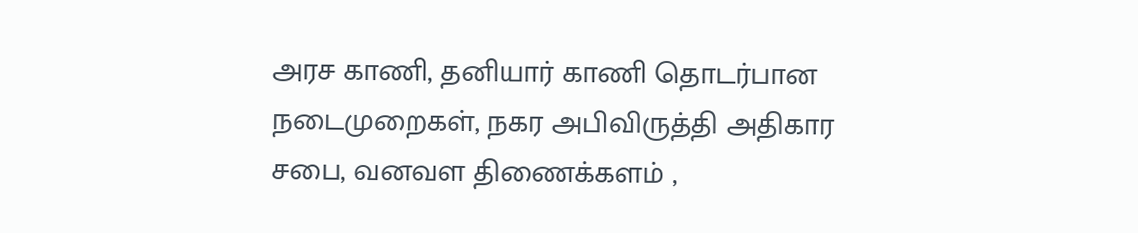அரச காணி, தனியார் காணி தொடர்பான நடைமுறைகள், நகர அபிவிருத்தி அதிகார சபை, வனவள திணைக்களம் ,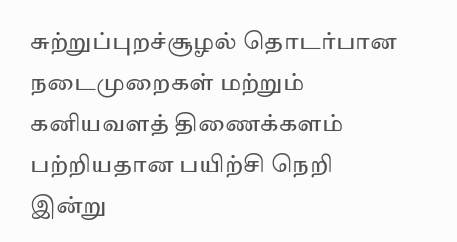சுற்றுப்புறச்சூழல் தொடர்பான நடைமுறைகள் மற்றும் கனியவளத் திணைக்களம் பற்றியதான பயிற்சி நெறி இன்று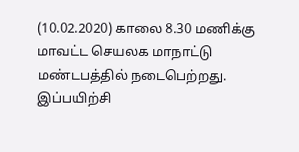(10.02.2020) காலை 8.30 மணிக்கு மாவட்ட செயலக மாநாட்டு மண்டபத்தில் நடைபெற்றது. இப்பயிற்சி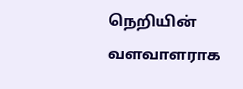நெறியின் வளவாளராக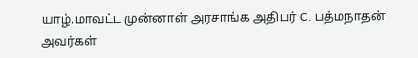யாழ்.மாவட்ட முன்னாள் அரசாங்க அதிபர் C. பத்மநாதன் அவர்கள்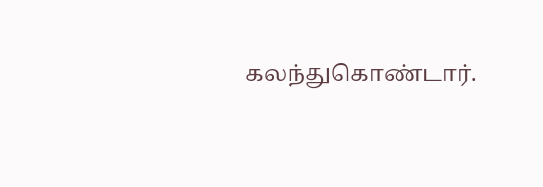கலந்துகொண்டார்.